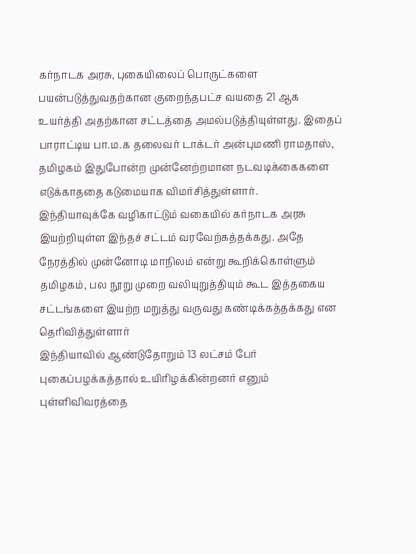கர்நாடக அரசு, புகையிலைப் பொருட்களை பயன்படுத்துவதற்கான குறைந்தபட்ச வயதை 21 ஆக உயர்த்தி அதற்கான சட்டத்தை அமல்படுத்தியுள்ளது. இதைப் பாராட்டிய பா.ம.க தலைவர் டாக்டர் அன்புமணி ராமதாஸ், தமிழகம் இதுபோன்ற முன்னேற்றமான நடவடிக்கைகளை எடுக்காததை கடுமையாக விமர்சித்துள்ளார்.
இந்தியாவுக்கே வழிகாட்டும் வகையில் கர்நாடக அரசு இயற்றியுள்ள இந்தச் சட்டம் வரவேற்கத்தக்கது. அதே நேரத்தில் முன்னோடி மாநிலம் என்று கூறிக்கொள்ளும் தமிழகம், பல நூறு முறை வலியுறுத்தியும் கூட இத்தகைய சட்டங்களை இயற்ற மறுத்து வருவது கண்டிக்கத்தக்கது என தெரிவித்துள்ளார்
இந்தியாவில் ஆண்டுதோறும் 13 லட்சம் பேர் புகைப்பழக்கத்தால் உயிரிழக்கின்றனர் எனும் புள்ளிவிவரத்தை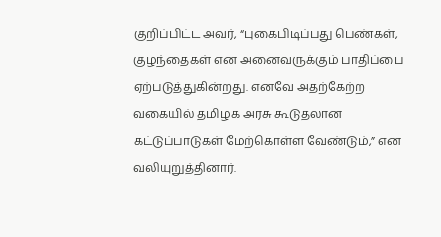குறிப்பிட்ட அவர், “புகைபிடிப்பது பெண்கள், குழந்தைகள் என அனைவருக்கும் பாதிப்பை ஏற்படுத்துகின்றது. எனவே அதற்கேற்ற வகையில் தமிழக அரசு கூடுதலான கட்டுப்பாடுகள் மேற்கொள்ள வேண்டும்,” என வலியுறுத்தினார்.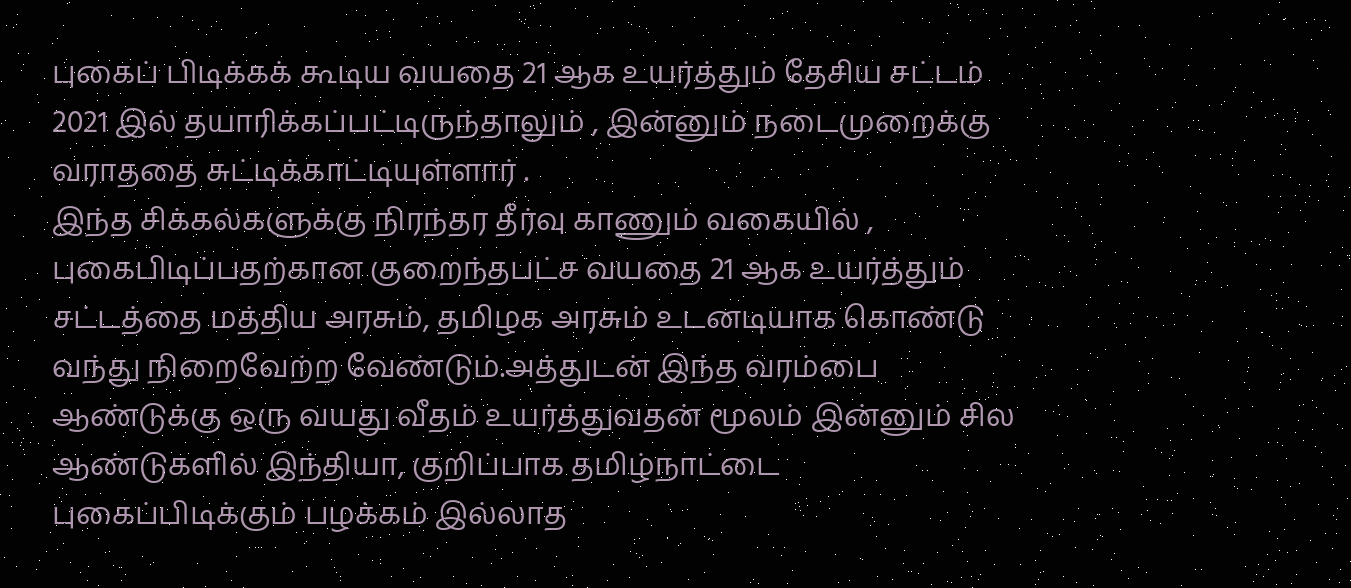புகைப் பிடிக்கக் கூடிய வயதை 21 ஆக உயர்த்தும் தேசிய சட்டம் 2021 இல் தயாரிக்கப்பட்டிருந்தாலும் , இன்னும் நடைமுறைக்கு வராததை சுட்டிக்காட்டியுள்ளார் .
இந்த சிக்கல்களுக்கு நிரந்தர தீர்வு காணும் வகையில் , புகைபிடிப்பதற்கான குறைந்தபட்ச வயதை 21 ஆக உயர்த்தும் சட்டத்தை மத்திய அரசும், தமிழக அரசும் உடனடியாக கொண்டு வந்து நிறைவேற்ற வேண்டும்.அத்துடன் இந்த வரம்பை ஆண்டுக்கு ஒரு வயது வீதம் உயர்த்துவதன் மூலம் இன்னும் சில ஆண்டுகளில் இந்தியா, குறிப்பாக தமிழ்நாட்டை புகைப்பிடிக்கும் பழக்கம் இல்லாத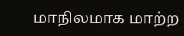மாநிலமாக மாற்ற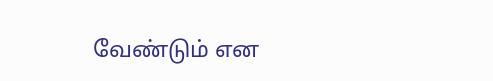வேண்டும் என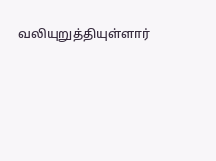வலியுறுத்தியுள்ளார்